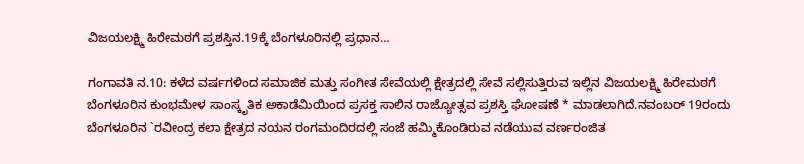ವಿಜಯಲಕ್ಷ್ಮಿ ಹಿರೇಮಠಗೆ ಪ್ರಶಸ್ತಿನ.19ಕ್ಕೆ ಬೆಂಗಳೂರಿನಲ್ಲಿ ಪ್ರಧಾನ…

ಗಂಗಾವತಿ ನ.10: ಕಳೆದ ವರ್ಷಗಳಿಂದ ಸಮಾಜಿಕ ಮತ್ತು ಸಂಗೀತ ಸೇವೆಯಲ್ಲಿ ಕ್ಷೇತ್ರದಲ್ಲಿ ಸೇವೆ ಸಲ್ಲಿಸುತ್ತಿರುವ ಇಲ್ಲಿನ ವಿಜಯಲಕ್ಷ್ಮಿ ಹಿರೇಮಠಗೆ ಬೆಂಗಳೂರಿನ ಕುಂಭಮೇಳ ಸಾಂಸ್ಕೃತಿಕ ಅಕಾಡೆಮಿಯಿಂದ ಪ್ರಸಕ್ತ ಸಾಲಿನ ರಾಜ್ಯೋತ್ಸವ ಪ್ರಶಸ್ತಿ ಘೋಷಣೆ * ಮಾಡಲಾಗಿದೆ.ನವಂಬರ್ 19ರಂದು ಬೆಂಗಳೂರಿನ `ರವೀಂದ್ರ ಕಲಾ ಕ್ಷೇತ್ರದ ನಯನ ರಂಗಮಂದಿರದಲ್ಲಿ ಸಂಜೆ ಹಮ್ಮಿಕೊಂಡಿರುವ ನಡೆಯುವ ವರ್ಣರಂಜಿತ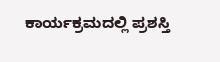ಕಾರ್ಯಕ್ರಮದಲ್ಲಿ ಪ್ರಶಸ್ತಿ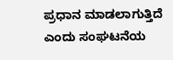ಪ್ರಧಾನ ಮಾಡಲಾಗುತ್ತಿದೆ ಎಂದು ಸಂಘಟನೆಯ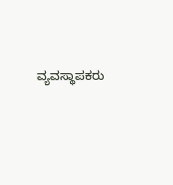ವ್ಯವಸ್ಥಾಪಕರು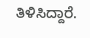ತಿಳಿಸಿದ್ದಾರೆ.